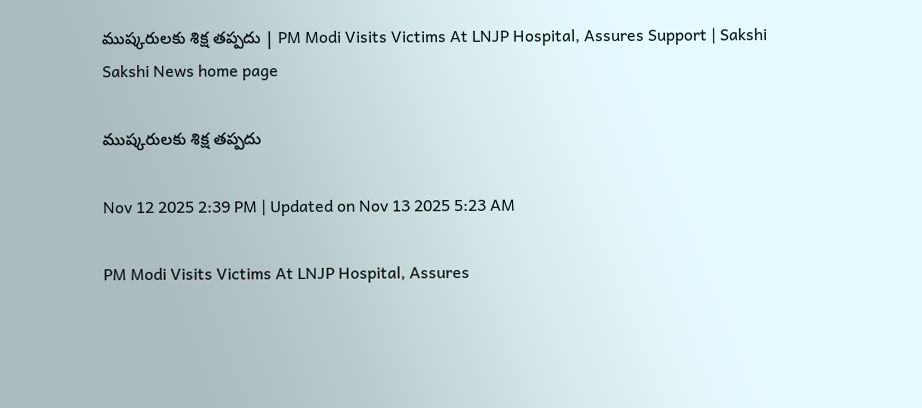ముష్కరులకు శిక్ష తప్పదు | PM Modi Visits Victims At LNJP Hospital, Assures Support | Sakshi
Sakshi News home page

ముష్కరులకు శిక్ష తప్పదు

Nov 12 2025 2:39 PM | Updated on Nov 13 2025 5:23 AM

PM Modi Visits Victims At LNJP Hospital, Assures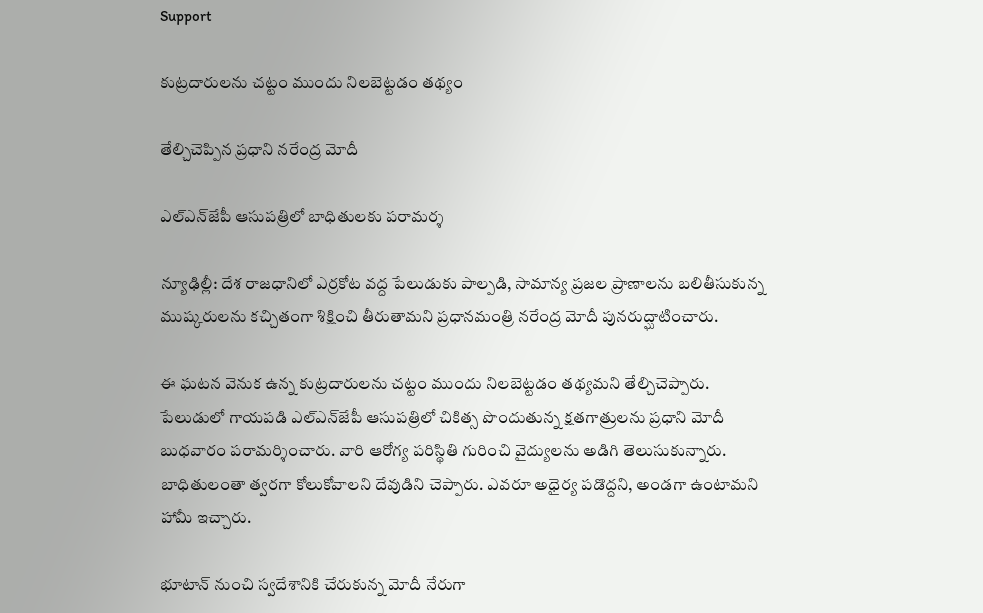Support

కుట్రదారులను చట్టం ముందు నిలబెట్టడం తథ్యం

తేల్చిచెప్పిన ప్రధాని నరేంద్ర మోదీ

ఎల్‌ఎన్‌జేపీ ఆసుపత్రిలో బాధితులకు పరామర్శ

న్యూఢిల్లీ: దేశ రాజధానిలో ఎర్రకోట వద్ద పేలుడుకు పాల్పడి, సామాన్య ప్రజల ప్రాణాలను బలితీసుకున్న ముష్కరులను కచ్చితంగా శిక్షించి తీరుతామని ప్రధానమంత్రి నరేంద్ర మోదీ పునరుద్ఘాటించారు.

ఈ ఘటన వెనుక ఉన్న కుట్రదారులను చట్టం ముందు నిలబెట్టడం తథ్యమని తేల్చిచెప్పారు. పేలుడులో గాయపడి ఎల్‌ఎన్‌జేపీ ఆసుపత్రిలో చికిత్స పొందుతున్న క్షతగాత్రులను ప్రధాని మోదీ బుధవారం పరామర్శించారు. వారి ఆరోగ్య పరిస్థితి గురించి వైద్యులను అడిగి తెలుసుకున్నారు. బాధితులంతా త్వరగా కోలుకోవాలని దేవుడిని చెప్పారు. ఎవరూ అధైర్య పడొద్దని, అండగా ఉంటామని హామీ ఇచ్చారు.

భూటాన్‌ నుంచి స్వదేశానికి చేరుకున్న మోదీ నేరుగా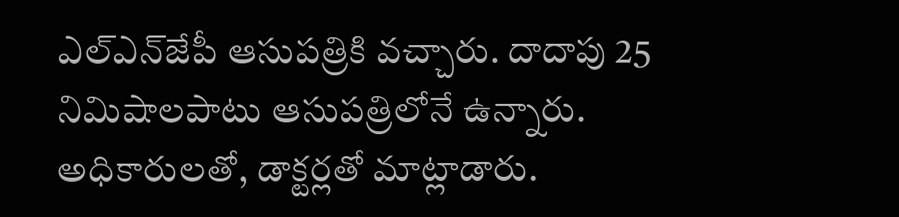ఎల్‌ఎన్‌జేపీ ఆసుపత్రికి వచ్చారు. దాదాపు 25 నిమిషాలపాటు ఆసుపత్రిలోనే ఉన్నారు. అధికారులతో, డాక్టర్లతో మాట్లాడారు.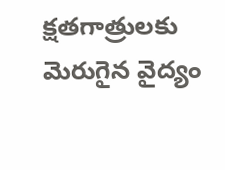క్షతగాత్రులకు మెరుగైన వైద్యం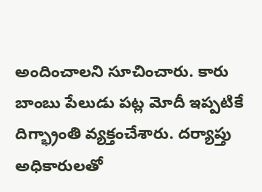అందించాలని సూచించారు. కారు బాంబు పేలుడు పట్ల మోదీ ఇప్పటికే దిగ్భ్రాంతి వ్యక్తంచేశారు. దర్యాప్తు అధికారులతో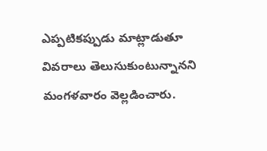ఎప్పటికప్పుడు మాట్లాడుతూ వివరాలు తెలుసుకుంటున్నానని మంగళవారం వెల్లడించారు.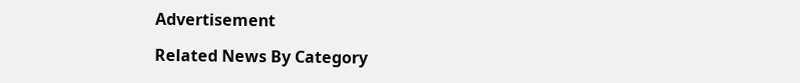Advertisement

Related News By Category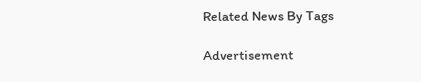Related News By Tags

Advertisement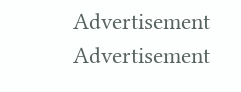Advertisement
Advertisement